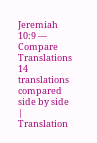Jeremiah 10:9 — Compare Translations
14 translations compared side by side
| Translation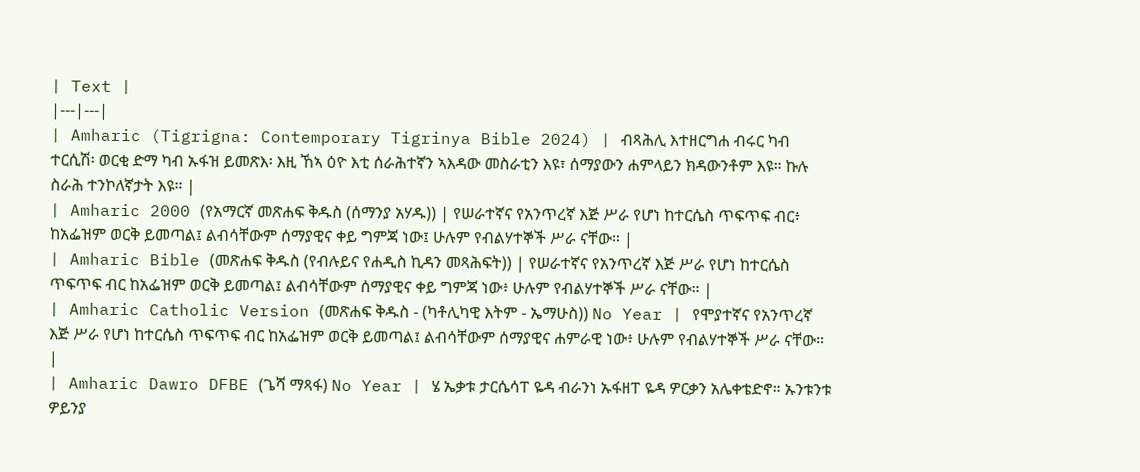| Text |
|---|---|
| Amharic (Tigrigna: Contemporary Tigrinya Bible 2024) | ብጻሕሊ እተዘርግሐ ብሩር ካብ ተርሲሽ፡ ወርቂ ድማ ካብ ኡፋዝ ይመጽእ፡ እዚ ኸኣ ዕዮ እቲ ሰራሕተኛን ኣእዳው መስራቲን እዩ፣ ሰማያውን ሐምላይን ክዳውንቶም እዩ። ኩሉ ስራሕ ተንኮለኛታት እዩ። |
| Amharic 2000 (የአማርኛ መጽሐፍ ቅዱስ (ሰማንያ አሃዱ)) | የሠራተኛና የአንጥረኛ እጅ ሥራ የሆነ ከተርሴስ ጥፍጥፍ ብር፥ ከአፌዝም ወርቅ ይመጣል፤ ልብሳቸውም ሰማያዊና ቀይ ግምጃ ነው፤ ሁሉም የብልሃተኞች ሥራ ናቸው። |
| Amharic Bible (መጽሐፍ ቅዱስ (የብሉይና የሐዲስ ኪዳን መጻሕፍት)) | የሠራተኛና የአንጥረኛ እጅ ሥራ የሆነ ከተርሴስ ጥፍጥፍ ብር ከአፌዝም ወርቅ ይመጣል፤ ልብሳቸውም ሰማያዊና ቀይ ግምጃ ነው፥ ሁሉም የብልሃተኞች ሥራ ናቸው። |
| Amharic Catholic Version (መጽሐፍ ቅዱስ - (ካቶሊካዊ እትም - ኤማሁስ)) No Year | የሞያተኛና የአንጥረኛ እጅ ሥራ የሆነ ከተርሴስ ጥፍጥፍ ብር ከአፌዝም ወርቅ ይመጣል፤ ልብሳቸውም ሰማያዊና ሐምራዊ ነው፥ ሁሉም የብልሃተኞች ሥራ ናቸው። |
| Amharic Dawro DFBE (ጌሻ ማጻፋ) No Year | ሄ ኤቃቱ ታርሴሳፐ ዬዳ ብራንነ ኡፋዘፐ ዬዳ ዎርቃን አሌቀቴድኖ። ኡንቱንቱ ዎይንያ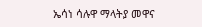ኤሳነ ሳሉዋ ማላትያ መዋና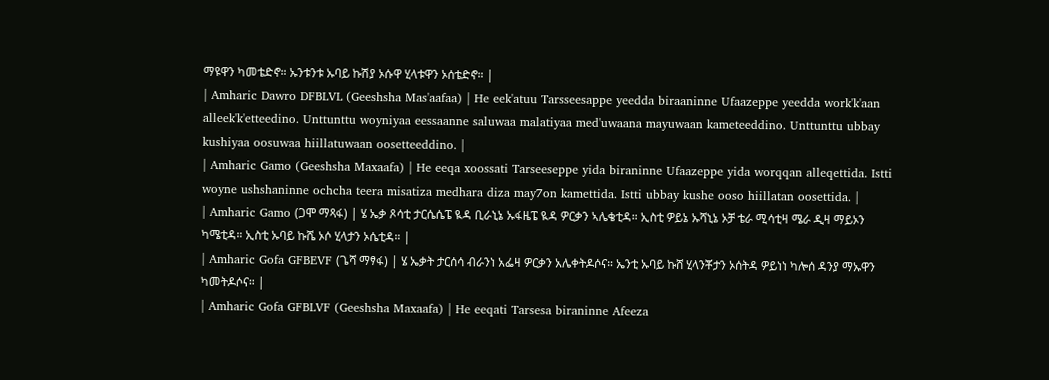ማዩዋን ካመቴድኖ። ኡንቱንቱ ኡባይ ኩሽያ ኦሱዋ ሂላቱዋን ኦሰቴድኖ። |
| Amharic Dawro DFBLVL (Geeshsha Mas'aafaa) | He eek'atuu Tarsseesappe yeedda biraaninne Ufaazeppe yeedda work'k'aan alleek'k'etteedino. Unttunttu woyniyaa eessaanne saluwaa malatiyaa med'uwaana mayuwaan kameteeddino. Unttunttu ubbay kushiyaa oosuwaa hiillatuwaan oosetteeddino. |
| Amharic Gamo (Geeshsha Maxaafa) | He eeqa xoossati Tarseeseppe yida biraninne Ufaazeppe yida worqqan alleqettida. Istti woyne ushshaninne ochcha teera misatiza medhara diza may7on kamettida. Istti ubbay kushe ooso hiillatan oosettida. |
| Amharic Gamo (ጋሞ ማጻፋ) | ሄ ኤቃ ጾሳቲ ታርሴሴፔ ዪዳ ቢራኒኔ ኡፋዜፔ ዪዳ ዎርቃን ኣሌቄቲዳ። ኢስቲ ዎይኔ ኡሻኒኔ ኦቻ ቴራ ሚሳቲዛ ሜራ ዲዛ ማይኦን ካሜቲዳ። ኢስቲ ኡባይ ኩሼ ኦሶ ሂላታን ኦሴቲዳ። |
| Amharic Gofa GFBEVF (ጌሻ ማፃፋ) | ሄ ኤቃት ታርሰሳ ብራንነ አፌዛ ዎርቃን አሌቀትዶሶና። ኤንቲ ኡባይ ኩሸ ሂላንቾታን ኦሰትዳ ዎይነነ ካሎሰ ዳንያ ማኡዋን ካመትዶሶና። |
| Amharic Gofa GFBLVF (Geeshsha Maxaafa) | He eeqati Tarsesa biraninne Afeeza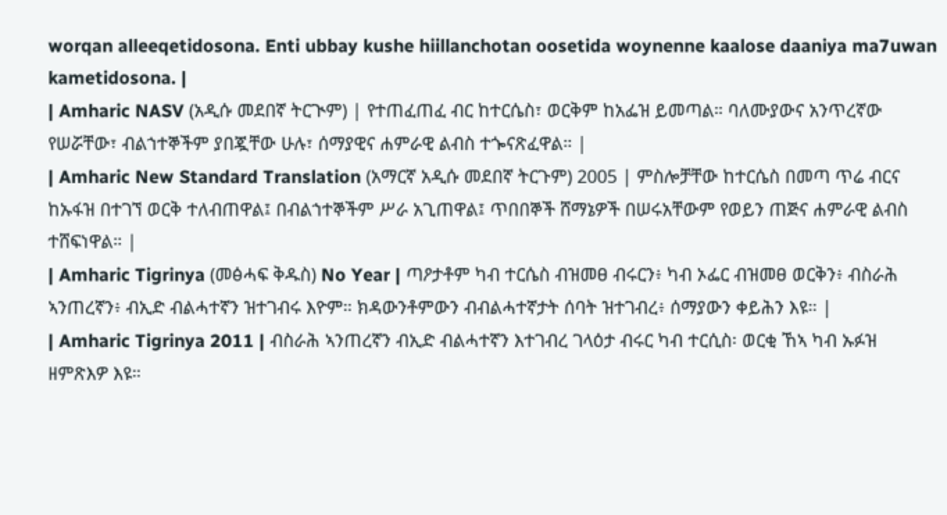worqan alleeqetidosona. Enti ubbay kushe hiillanchotan oosetida woynenne kaalose daaniya ma7uwan kametidosona. |
| Amharic NASV (አዲሱ መደበኛ ትርጒም) | የተጠፈጠፈ ብር ከተርሴስ፣ ወርቅም ከአፌዝ ይመጣል። ባለሙያውና አንጥረኛው የሠሯቸው፣ ብልኀተኞችም ያበጇቸው ሁሉ፣ ሰማያዊና ሐምራዊ ልብስ ተጐናጽፈዋል። |
| Amharic New Standard Translation (አማርኛ አዲሱ መደበኛ ትርጉም) 2005 | ምስሎቻቸው ከተርሴስ በመጣ ጥሬ ብርና ከኡፋዝ በተገኘ ወርቅ ተለብጠዋል፤ በብልኀተኞችም ሥራ አጊጠዋል፤ ጥበበኞች ሸማኔዎች በሠሩአቸውም የወይን ጠጅና ሐምራዊ ልብስ ተሸፍነዋል። |
| Amharic Tigrinya (መፅሓፍ ቅዱስ) No Year | ጣዖታቶም ካብ ተርሴስ ብዝመፀ ብሩርን፥ ካብ ኦፌር ብዝመፀ ወርቅን፥ ብስራሕ ኣንጠረኛን፥ ብኢድ ብልሓተኛን ዝተገብሩ እዮም። ክዳውንቶምውን ብብልሓተኛታት ሰባት ዝተገብረ፥ ሰማያውን ቀይሕን እዩ። |
| Amharic Tigrinya 2011 | ብስራሕ ኣንጠረኛን ብኢድ ብልሓተኛን እተገብረ ገላዕታ ብሩር ካብ ተርሲስ፡ ወርቂ ኸኣ ካብ ኡፉዝ ዘምጽእዎ እዩ።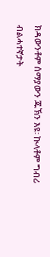ክዳውንቶም ሰማያውን ጁኽን እዩ፡ ኲላቶም ግብሪ ብልሓተኛታት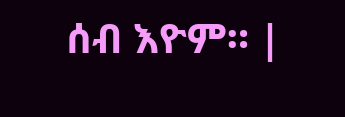ሰብ እዮም። |